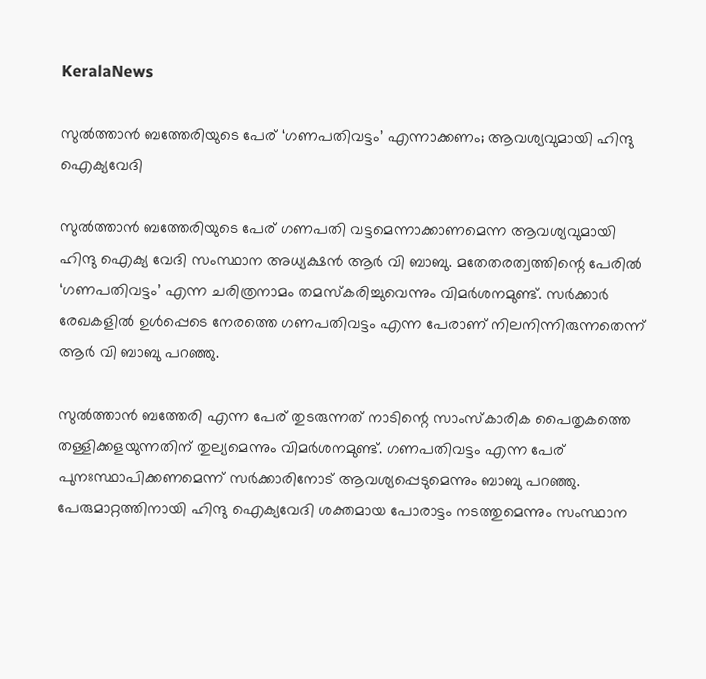KeralaNews

സുല്‍ത്താന്‍ ബത്തേരിയുടെ പേര് ‘ഗണപതിവട്ടം’ എന്നാക്കണം; ആവശ്യവുമായി ഹിന്ദു ഐക്യവേദി

സുല്‍ത്താന്‍ ബത്തേരിയുടെ പേര് ഗണപതി വട്ടമെന്നാക്കാണമെന്ന ആവശ്യവുമായി ഹിന്ദു ഐക്യ വേദി സംസ്ഥാന അധ്യക്ഷൻ ആര്‍ വി ബാബു. മതേതരത്വത്തിന്റെ പേരില്‍ ‘ഗണപതിവട്ടം’ എന്ന ചരിത്രനാമം തമസ്‌കരിച്ചുവെന്നും വിമര്‍ശനമുണ്ട്. സര്‍ക്കാര്‍ രേഖകളില്‍ ഉള്‍പ്പെടെ നേരത്തെ ഗണപതിവട്ടം എന്ന പേരാണ് നിലനിന്നിരുന്നതെന്ന് ആര്‍ വി ബാബു പറഞ്ഞു.

സുല്‍ത്താന്‍ ബത്തേരി എന്ന പേര് തുടരുന്നത് നാടിന്റെ സാംസ്‌കാരിക പൈതൃകത്തെ തള്ളിക്കളയുന്നതിന് തുല്യമെന്നും വിമര്‍ശനമുണ്ട്. ഗണപതിവട്ടം എന്ന പേര് പുനഃസ്ഥാപിക്കണമെന്ന് സര്‍ക്കാരിനോട് ആവശ്യപ്പെടുമെന്നും ബാബു പറഞ്ഞു. പേരുമാറ്റത്തിനായി ഹിന്ദു ഐക്യവേദി ശക്തമായ പോരാട്ടം നടത്തുമെന്നും സംസ്ഥാന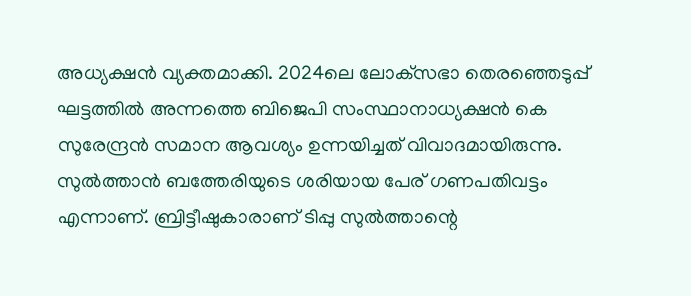അധ്യക്ഷന്‍ വ്യക്തമാക്കി. 2024ലെ ലോക്‌സഭാ തെരഞ്ഞെടുപ്പ് ഘട്ടത്തില്‍ അന്നത്തെ ബിജെപി സംസ്ഥാനാധ്യക്ഷന്‍ കെ സുരേന്ദ്രന്‍ സമാന ആവശ്യം ഉന്നയിച്ചത് വിവാദമായിരുന്നു. സുല്‍ത്താന്‍ ബത്തേരിയുടെ ശരിയായ പേര് ഗണപതിവട്ടം എന്നാണ്. ബ്രിട്ടീഷുകാരാണ് ടിപ്പു സുല്‍ത്താന്റെ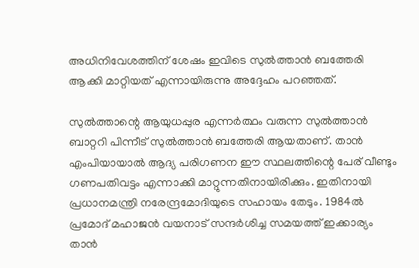അധിനിവേശത്തിന് ശേഷം ഇവിടെ സുല്‍ത്താന്‍ ബത്തേരി ആക്കി മാറ്റിയത് എന്നായിരുന്നു അദ്ദേഹം പറഞ്ഞത്.

സുല്‍ത്താന്റെ ആയുധപ്പുര എന്നര്‍ത്ഥം വരുന്ന സുല്‍ത്താന്‍ ബാറ്ററി പിന്നീട് സുല്‍ത്താന്‍ ബത്തേരി ആയതാണ്. താന്‍ എംപിയായാല്‍ ആദ്യ പരിഗണന ഈ സ്ഥലത്തിന്റെ പേര് വീണ്ടും ഗണപതിവട്ടം എന്നാക്കി മാറ്റുന്നതിനായിരിക്കും. ഇതിനായി പ്രധാനമന്ത്രി നരേന്ദ്രമോദിയുടെ സഹായം തേടും. 1984ല്‍ പ്രമോദ് മഹാജന്‍ വയനാട് സന്ദര്‍ശിച്ച സമയത്ത് ഇക്കാര്യം താന്‍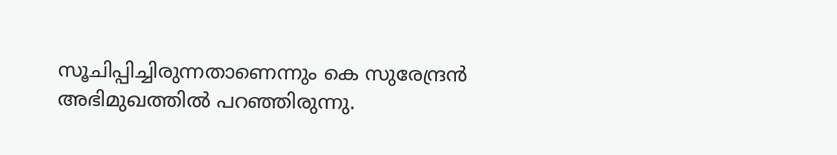സൂചിപ്പിച്ചിരുന്നതാണെന്നും കെ സുരേന്ദ്രന്‍ അഭിമുഖത്തില്‍ പറഞ്ഞിരുന്നു.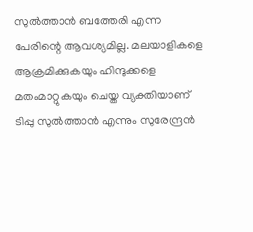സുല്‍ത്താന്‍ ബത്തേരി എന്ന പേരിന്റെ ആവശ്യമില്ല. മലയാളികളെ ആക്രമിക്കുകയും ഹിന്ദുക്കളെ മതംമാറ്റുകയും ചെയ്ത വ്യക്തിയാണ് ടിപ്പു സുല്‍ത്താന്‍ എന്നും സുരേന്ദ്രന്‍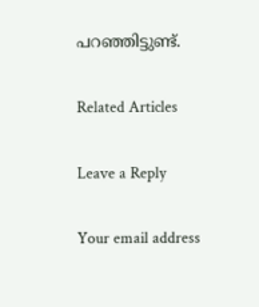പറഞ്ഞിട്ടുണ്ട്.

Related Articles

Leave a Reply

Your email address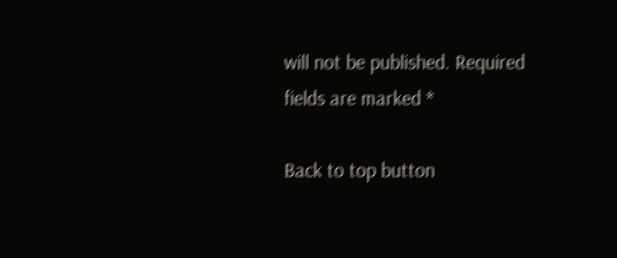will not be published. Required fields are marked *

Back to top button